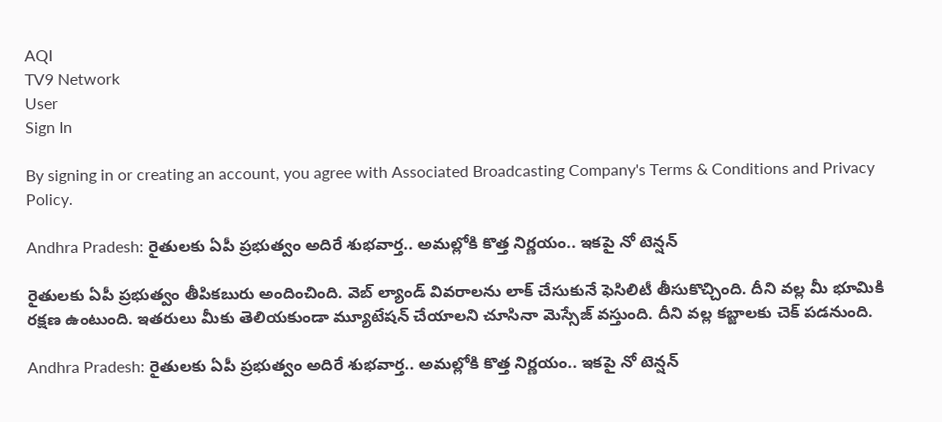AQI
TV9 Network
User
Sign In

By signing in or creating an account, you agree with Associated Broadcasting Company's Terms & Conditions and Privacy Policy.

Andhra Pradesh: రైతులకు ఏపీ ప్రభుత్వం అదిరే శుభవార్త.. అమల్లోకి కొత్త నిర్ణయం.. ఇకపై నో టెన్షన్

రైతులకు ఏపీ ప్రభుత్వం తీపికబురు అందించింది. వెబ్ ల్యాండ్ వివరాలను లాక్ చేసుకునే ఫెసిలిటీ తీసుకొచ్చింది. దీని వల్ల మీ భూమికి రక్షణ ఉంటుంది. ఇతరులు మీకు తెలియకుండా మ్యూటేషన్ చేయాలని చూసినా మెస్సేజ్ వస్తుంది. దీని వల్ల కబ్జాలకు చెక్ పడనుంది.

Andhra Pradesh: రైతులకు ఏపీ ప్రభుత్వం అదిరే శుభవార్త.. అమల్లోకి కొత్త నిర్ణయం.. ఇకపై నో టెన్షన్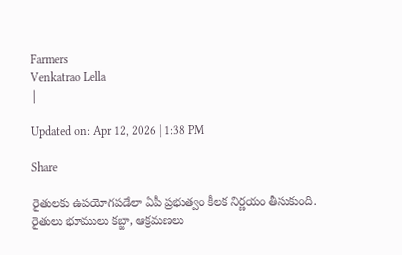Farmers
Venkatrao Lella
|

Updated on: Apr 12, 2026 | 1:38 PM

Share

రైతులకు ఉపయోగపడేలా ఏపీ ప్రభుత్వం కీలక నిర్ణయం తీసుకుంది. రైతులు భూములు కబ్జా, ఆక్రమణలు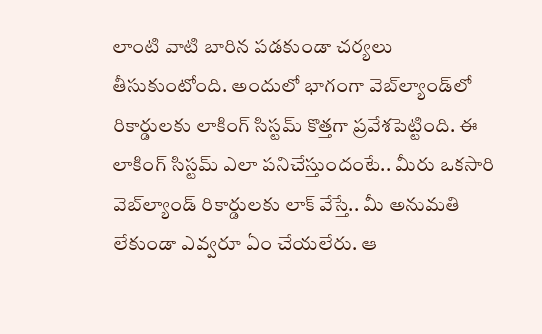లాంటి వాటి బారిన పడకుండా చర్యలు తీసుకుంటోంది. అందులో భాగంగా వెబ్‌ల్యాండ్‌లో రికార్డులకు లాకింగ్ సిస్టమ్ కొత్తగా ప్రవేశపెట్టింది. ఈ లాకింగ్ సిస్టమ్ ఎలా పనిచేస్తుందంటే.. మీరు ఒకసారి వెబ్‌ల్యాండ్ రికార్డులకు లాక్ వేస్తే.. మీ అనుమతి లేకుండా ఎవ్వరూ ఏం చేయలేరు. ఆ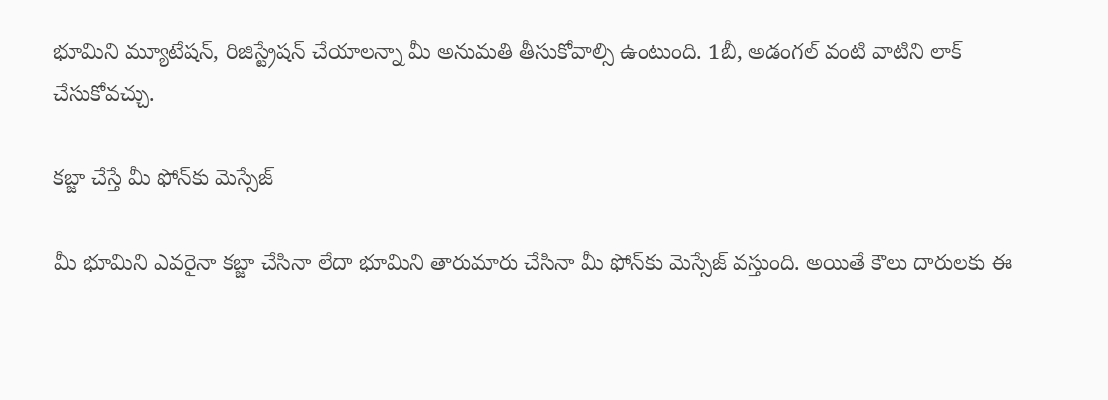భూమిని మ్యూటేషన్, రిజిస్ట్రేషన్ చేయాలన్నా మీ అనుమతి తీసుకోవాల్సి ఉంటుంది. 1బీ, అడంగల్ వంటి వాటిని లాక్ చేసుకోవచ్చు.

కబ్జా చేస్తే మీ ఫోన్‌కు మెస్సేజ్

మీ భూమిని ఎవరైనా కబ్జా చేసినా లేదా భూమిని తారుమారు చేసినా మీ ఫోన్‌కు మెస్సేజ్ వస్తుంది. అయితే కౌలు దారులకు ఈ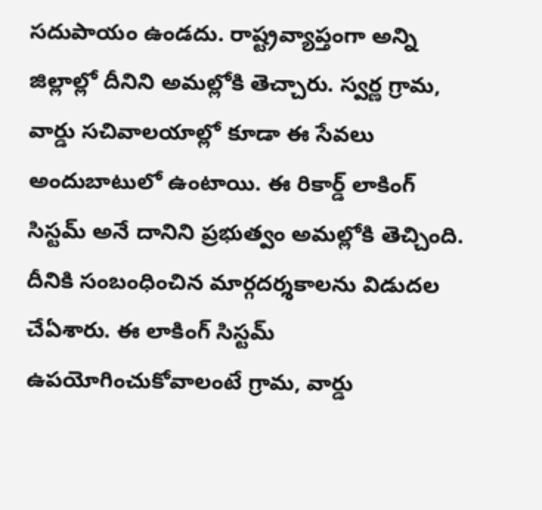సదుపాయం ఉండదు. రాష్ట్రవ్యాప్తంగా అన్ని జిల్లాల్లో దీనిని అమల్లోకి తెచ్చారు. స్వర్ణ గ్రామ, వార్డు సచివాలయాల్లో కూడా ఈ సేవలు అందుబాటులో ఉంటాయి. ఈ రికార్డ్ లాకింగ్ సిస్టమ్ అనే దానిని ప్రభుత్వం అమల్లోకి తెచ్చింది. దీనికి సంబంధించిన మార్గదర్శకాలను విడుదల చేఏశారు. ఈ లాకింగ్ సిస్టమ్ ఉపయోగించుకోవాలంటే గ్రామ, వార్డు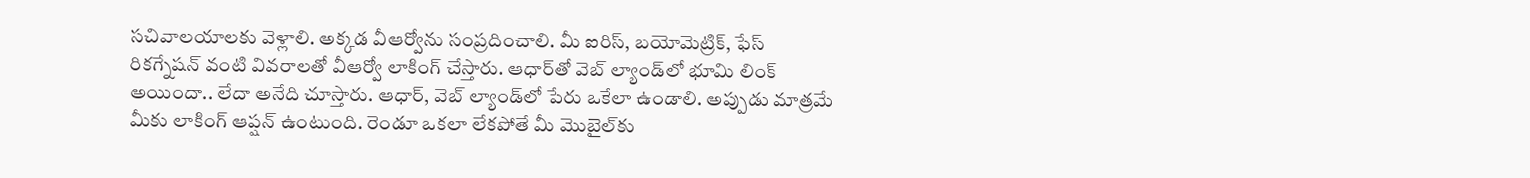సచివాలయాలకు వెళ్లాలి. అక్కడ వీఆర్వోను సంప్రదించాలి. మీ ఐరిస్, బయోమెట్రిక్, ఫేస్ రికగ్నేషన్ వంటి వివరాలతో వీఆర్వో లాకింగ్ చేస్తారు. ఆధార్‌తో వెబ్ ల్యాండ్‌లో భూమి లింక్ అయిందా.. లేదా అనేది చూస్తారు. ఆధార్‌, వెబ్ ల్యాండ్‌లో పేరు ఒకేలా ఉండాలి. అప్పుడు మాత్రమే మీకు లాకింగ్ ఆప్షన్ ఉంటుంది. రెండూ ఒకలా లేకపోతే మీ మొబైల్‌కు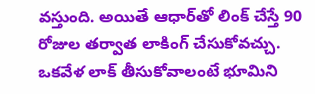వస్తుంది. అయితే ఆధార్‌తో లింక్ చేస్తే 90 రోజుల తర్వాత లాకింగ్ చేసుకోవచ్చు. ఒకవేళ లాక్ తీసుకోవాలంటే భూమిని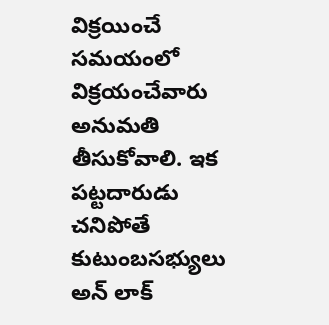విక్రయించే సమయంలో విక్రయంచేవారు అనుమతి తీసుకోవాలి. ఇక పట్టదారుడు చనిపోతే కుటుంబసభ్యులు అన్ లాక్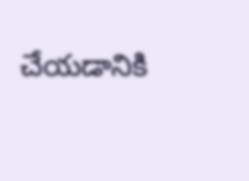చేయడానికి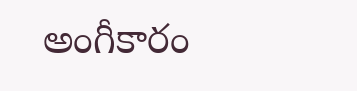అంగీకారం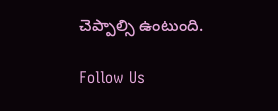చెప్పాల్సి ఉంటుంది.

Follow Us